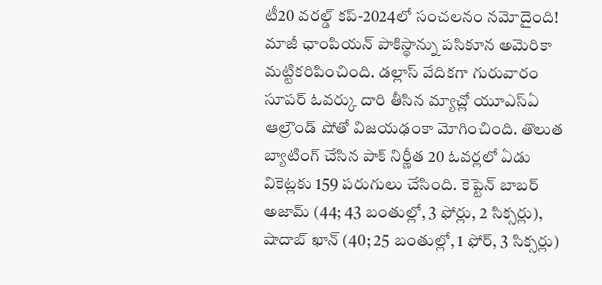టీ20 వరల్డ్ కప్-2024లో సంచలనం నమోదైంది! మాజీ ఛాంపియన్ పాకిస్థాన్ను పసికూన అమెరికా మట్టికరిపించింది. డల్లాస్ వేదికగా గురువారం సూపర్ ఓవర్కు దారి తీసిన మ్యాచ్లో యూఎస్ఏ ఆల్రౌండ్ షోతో విజయఢంకా మోగించింది. తొలుత బ్యాటింగ్ చేసిన పాక్ నిర్ణీత 20 ఓవర్లలో ఏడు వికెట్లకు 159 పరుగులు చేసింది. కెప్టెన్ బాబర్ అజామ్ (44; 43 బంతుల్లో, 3 ఫోర్లు, 2 సిక్సర్లు), షాదాబ్ ఖాన్ (40; 25 బంతుల్లో, 1 ఫోర్, 3 సిక్సర్లు)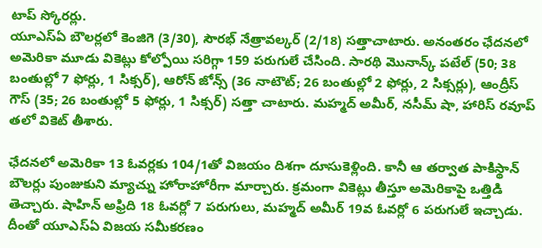టాప్ స్కోరర్లు.
యూఎస్ఏ బౌలర్లలో కెంజిగె (3/30), సౌరభ్ నేత్రావల్కర్ (2/18) సత్తాచాటారు. అనంతరం ఛేదనలో అమెరికా మూడు వికెట్లు కోల్పోయి సరిగ్గా 159 పరుగులే చేసింది. సారథి మొనాన్క్ పటేల్ (50; 38 బంతుల్లో 7 ఫోర్లు, 1 సిక్సర్), ఆరోన్ జోన్స్ (36 నాటౌట్; 26 బంతుల్లో 2 ఫోర్లు, 2 సిక్సర్లు), ఆంద్రీస్ గౌస్ (35; 26 బంతుల్లో 5 ఫోర్లు, 1 సిక్సర్) సత్తా చాటారు. మహ్మద్ అమీర్, నసీమ్ షా, హారిస్ రవూప్ తలో వికెట్ తీశారు.

ఛేదనలో అమెరికా 13 ఓవర్లకు 104/1తో విజయం దిశగా దూసుకెళ్లింది. కానీ ఆ తర్వాత పాకిస్థాన్ బౌలర్లు పుంజుకుని మ్యాచ్ను హోరాహోరీగా మార్చారు. క్రమంగా వికెట్లు తీస్తూ అమెరికాపై ఒత్తిడి తెచ్చారు. షాహిన్ అఫ్రిది 18 ఓవర్లో 7 పరుగులు, మహ్మద్ అమీర్ 19వ ఓవర్లో 6 పరుగులే ఇచ్చాడు. దీంతో యూఎస్ఏ విజయ సమీకరణం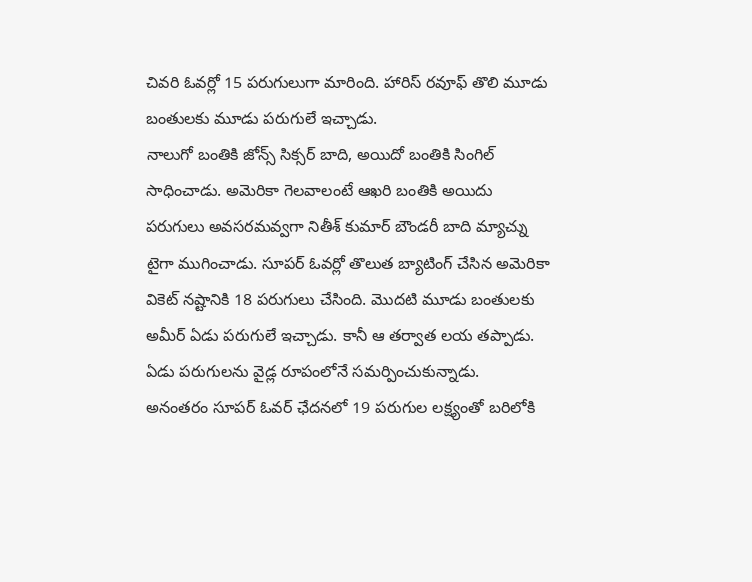చివరి ఓవర్లో 15 పరుగులుగా మారింది. హారిస్ రవూఫ్ తొలి మూడు బంతులకు మూడు పరుగులే ఇచ్చాడు.
నాలుగో బంతికి జోన్స్ సిక్సర్ బాది, అయిదో బంతికి సింగిల్ సాధించాడు. అమెరికా గెలవాలంటే ఆఖరి బంతికి అయిదు పరుగులు అవసరమవ్వగా నితీశ్ కుమార్ బౌండరీ బాది మ్యాచ్ను టైగా ముగించాడు. సూపర్ ఓవర్లో తొలుత బ్యాటింగ్ చేసిన అమెరికా వికెట్ నష్టానికి 18 పరుగులు చేసింది. మొదటి మూడు బంతులకు అమీర్ ఏడు పరుగులే ఇచ్చాడు. కానీ ఆ తర్వాత లయ తప్పాడు. ఏడు పరుగులను వైడ్ల రూపంలోనే సమర్పించుకున్నాడు.
అనంతరం సూపర్ ఓవర్ ఛేదనలో 19 పరుగుల లక్ష్యంతో బరిలోకి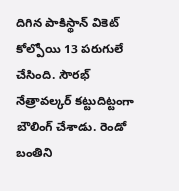దిగిన పాకిస్థాన్ వికెట్ కోల్పోయి 13 పరుగులే చేసింది. సౌరభ్ నేత్రావల్కర్ కట్టుదిట్టంగా బౌలింగ్ చేశాడు. రెండో బంతిని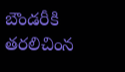బౌండరీకి తరలిచింన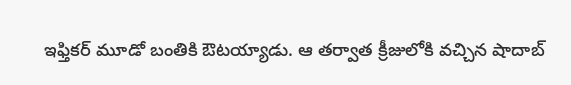ఇఫ్తికర్ మూడో బంతికి ఔటయ్యాడు. ఆ తర్వాత క్రీజులోకి వచ్చిన షాదాబ్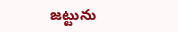జట్టును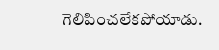గెలిపించలేకపోయాడు.